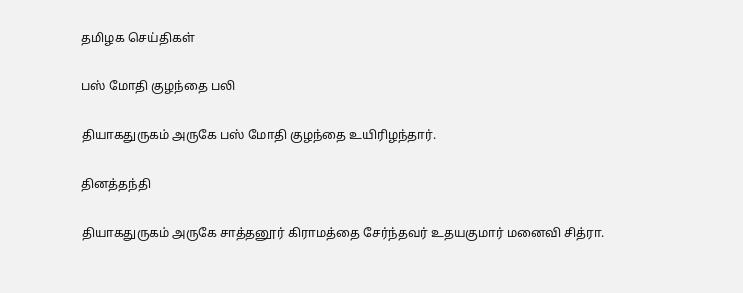தமிழக செய்திகள்

பஸ் மோதி குழந்தை பலி

தியாகதுருகம் அருகே பஸ் மோதி குழந்தை உயிரிழந்தார்.

தினத்தந்தி

தியாகதுருகம் அருகே சாத்தனூர் கிராமத்தை சேர்ந்தவர் உதயகுமார் மனைவி சித்ரா.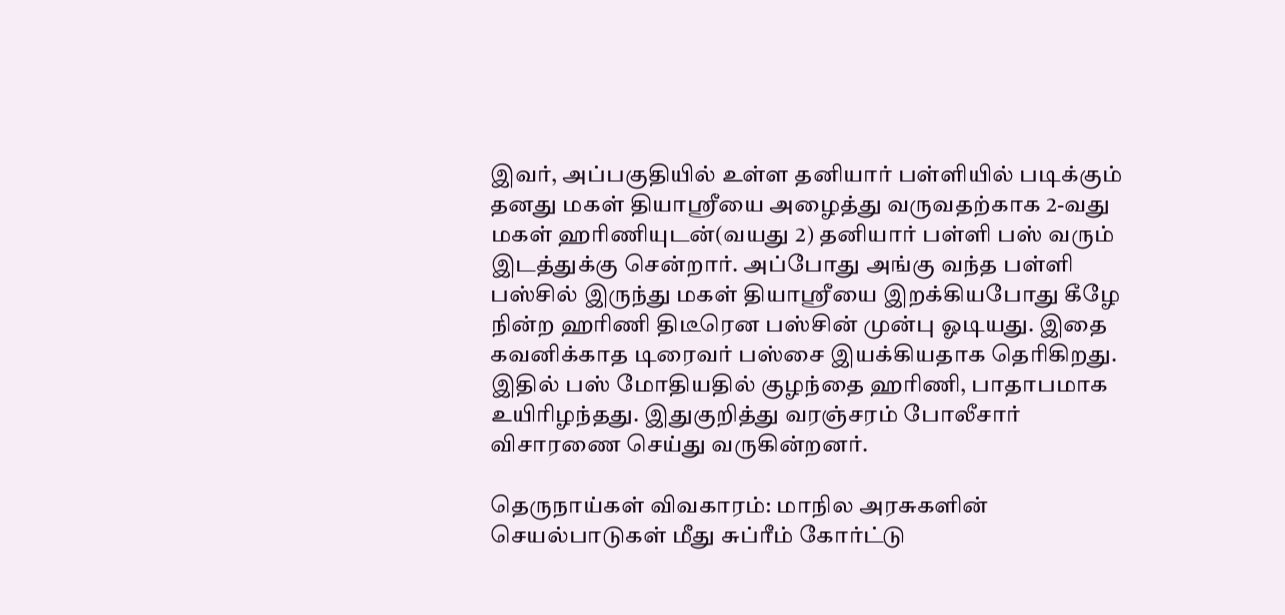இவர், அப்பகுதியில் உள்ள தனியார் பள்ளியில் படிக்கும் தனது மகள் தியாஸ்ரீயை அழைத்து வருவதற்காக 2-வது மகள் ஹரிணியுடன்(வயது 2) தனியார் பள்ளி பஸ் வரும் இடத்துக்கு சென்றார். அப்போது அங்கு வந்த பள்ளி பஸ்சில் இருந்து மகள் தியாஸ்ரீயை இறக்கியபோது கீழே நின்ற ஹரிணி திடீரென பஸ்சின் முன்பு ஓடியது. இதை கவனிக்காத டிரைவர் பஸ்சை இயக்கியதாக தெரிகிறது. இதில் பஸ் மோதியதில் குழந்தை ஹரிணி, பாதாபமாக உயிரிழந்தது. இதுகுறித்து வரஞ்சரம் போலீசார் விசாரணை செய்து வருகின்றனர்.

தெருநாய்கள் விவகாரம்: மாநில அரசுகளின் செயல்பாடுகள் மீது சுப்ரீம் கோர்ட்டு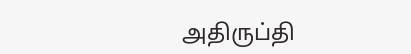அதிருப்தி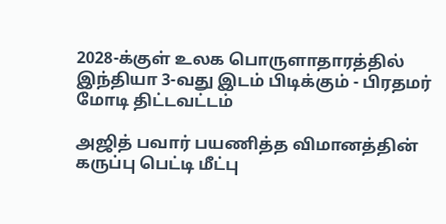2028-க்குள் உலக பொருளாதாரத்தில் இந்தியா 3-வது இடம் பிடிக்கும் - பிரதமர் மோடி திட்டவட்டம்

அஜித் பவார் பயணித்த விமானத்தின் கருப்பு பெட்டி மீட்பு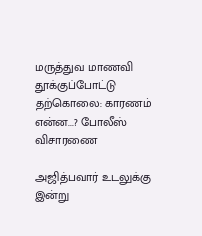மருத்துவ மாணவி தூக்குப்போட்டு தற்கொலை: காரணம் என்ன...? போலீஸ் விசாரணை

அஜித்பவார் உடலுக்கு இன்று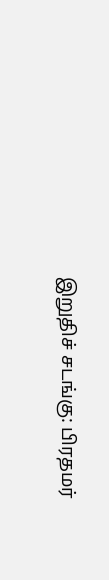இறுதிச் சடங்கு: பிரதமர்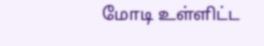மோடி உள்ளிட்ட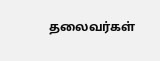தலைவர்கள்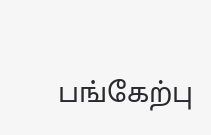பங்கேற்பு